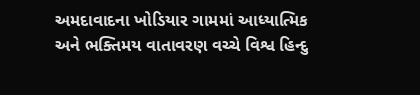અમદાવાદના ખોડિયાર ગામમાં આધ્યાત્મિક અને ભક્તિમય વાતાવરણ વચ્ચે વિશ્વ હિન્દુ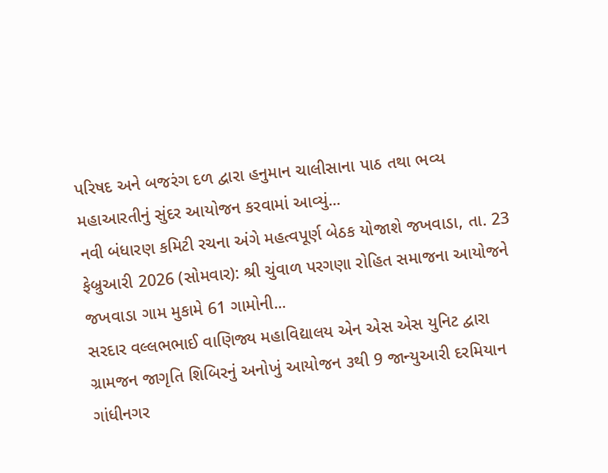પરિષદ અને બજરંગ દળ દ્વારા હનુમાન ચાલીસાના પાઠ તથા ભવ્ય મહાઆરતીનું સુંદર આયોજન કરવામાં આવ્યું...
નવી બંધારણ કમિટી રચના અંગે મહત્વપૂર્ણ બેઠક યોજાશે જખવાડા, તા. 23 ફેબ્રુઆરી 2026 (સોમવાર): શ્રી ચુંવાળ પરગણા રોહિત સમાજના આયોજને જખવાડા ગામ મુકામે 61 ગામોની...
સરદાર વલ્લભભાઈ વાણિજ્ય મહાવિદ્યાલય એન એસ એસ યુનિટ દ્વારા ગ્રામજન જાગૃતિ શિબિરનું અનોખું આયોજન ૩થી 9 જાન્યુઆરી દરમિયાન ગાંધીનગર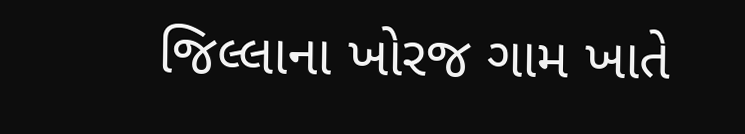જિલ્લાના ખોરજ ગામ ખાતે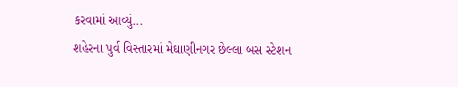કરવામાં આવ્યું...
શહેરના પુર્વ વિસ્તારમાં મેઘાણીનગર છેલ્લા બસ સ્ટેશન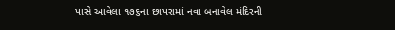પાસે આવેલા ૧૭૬ના છાપરામાં નવા બનાવેલ મંદિરની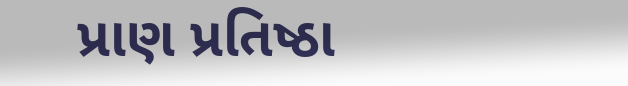પ્રાણ પ્રતિષ્ઠા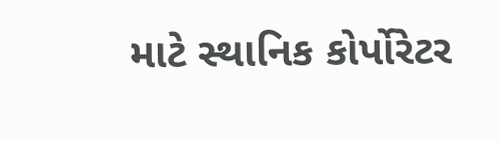માટે સ્થાનિક કોર્પોરેટર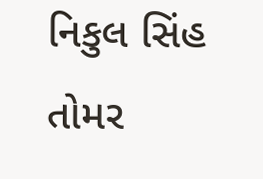નિકુલ સિંહ તોમર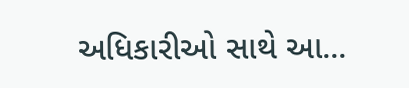અધિકારીઓ સાથે આ...